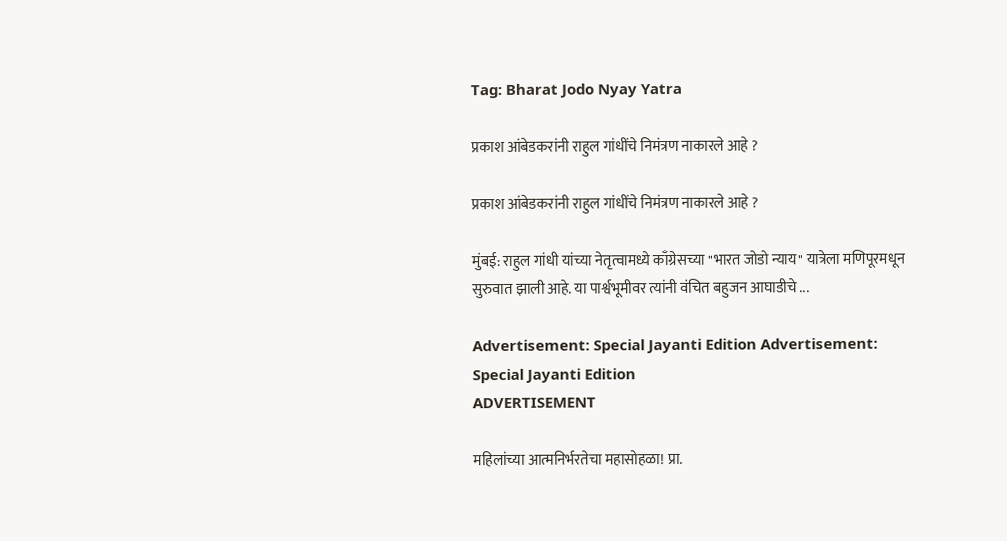Tag: Bharat Jodo Nyay Yatra

प्रकाश आंबेडकरांनी राहुल गांधींचे निमंत्रण नाकारले आहे ?

प्रकाश आंबेडकरांनी राहुल गांधींचे निमंत्रण नाकारले आहे ?

मुंबई: राहुल गांधी यांच्या नेतृत्वामध्ये काँग्रेसच्या "भारत जोडो न्याय" यात्रेला मणिपूरमधून सुरुवात झाली आहे. या पार्श्वभूमीवर त्यांनी वंचित बहुजन आघाडीचे ...

Advertisement: Special Jayanti Edition Advertisement: Special Jayanti Edition
ADVERTISEMENT

महिलांच्या आत्मनिर्भरतेचा महासोहळा! प्रा.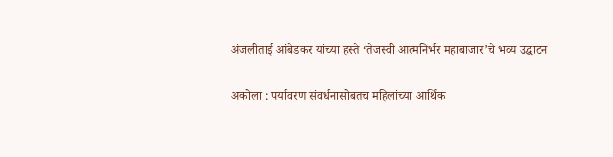अंजलीताई आंबेडकर यांच्या हस्ते ‘तेजस्वी आत्मनिर्भर महाबाजार’चे भव्य उद्घाटन

अकोला : पर्यावरण संवर्धनासोबतच महिलांच्या आर्थिक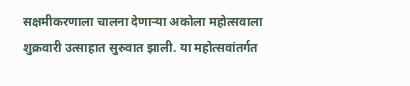सक्षमीकरणाला चालना देणाऱ्या अकोला महोत्सवाला शुक्रवारी उत्साहात सुरुवात झाली. या महोत्सवांतर्गत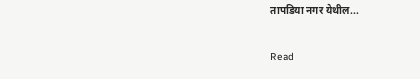तापडिया नगर येथील...

Read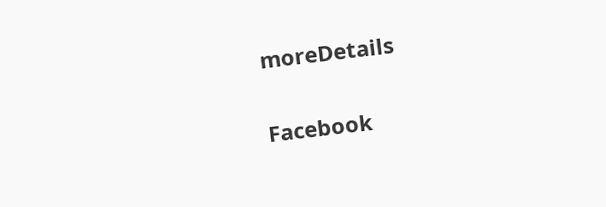moreDetails

Facebook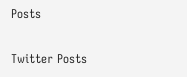Posts

Twitter Posts